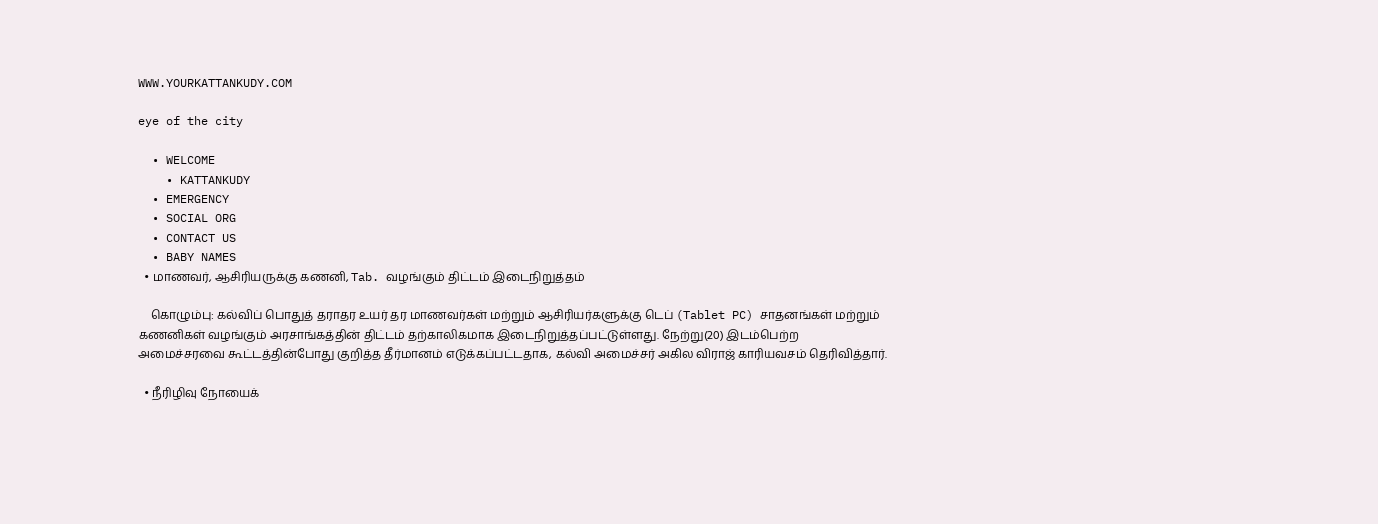WWW.YOURKATTANKUDY.COM

eye of the city

  • WELCOME
    • KATTANKUDY
  • EMERGENCY
  • SOCIAL ORG
  • CONTACT US
  • BABY NAMES
  • மாணவர், ஆசிரியருக்கு கணனி, Tab. வழங்கும் திட்டம் இடைநிறுத்தம்

    கொழும்பு: கல்விப் பொதுத் தராதர உயர் தர மாணவர்கள் மற்றும் ஆசிரியர்களுக்கு டெப் (Tablet PC) சாதனங்கள் மற்றும் கணனிகள் வழங்கும் அரசாங்கத்தின் திட்டம் தற்காலிகமாக இடைநிறுத்தப்பட்டுள்ளது. நேற்று(20) இடம்பெற்ற அமைச்சரவை கூட்டத்தின்போது குறித்த தீர்மானம் எடுக்கப்பட்டதாக, கல்வி அமைச்சர் அகில விராஜ் காரியவசம் தெரிவித்தார்.

  • நீரிழிவு நோயைக்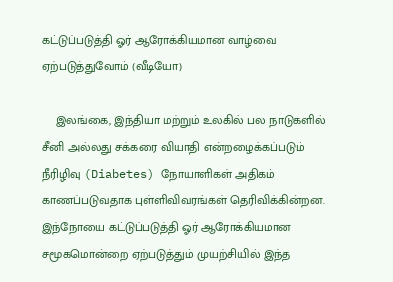கட்டுப்படுத்தி ஓர் ஆரோக்கியமான வாழ்வை ஏற்படுத்துவோம் (வீடியோ)

    இலங்கை, இந்தியா மற்றும் உலகில் பல நாடுகளில் சீனி அல்லது சக்கரை வியாதி என்றழைக்கப்படும் நீரிழிவு (Diabetes) நோயாளிகள் அதிகம் காணப்படுவதாக புள்ளிவிவரங்கள் தெரிவிக்கின்றன. இந்நோயை கட்டுப்படுத்தி ஓர் ஆரோக்கியமான சமூகமொன்றை ஏற்படுத்தும் முயற்சியில் இந்த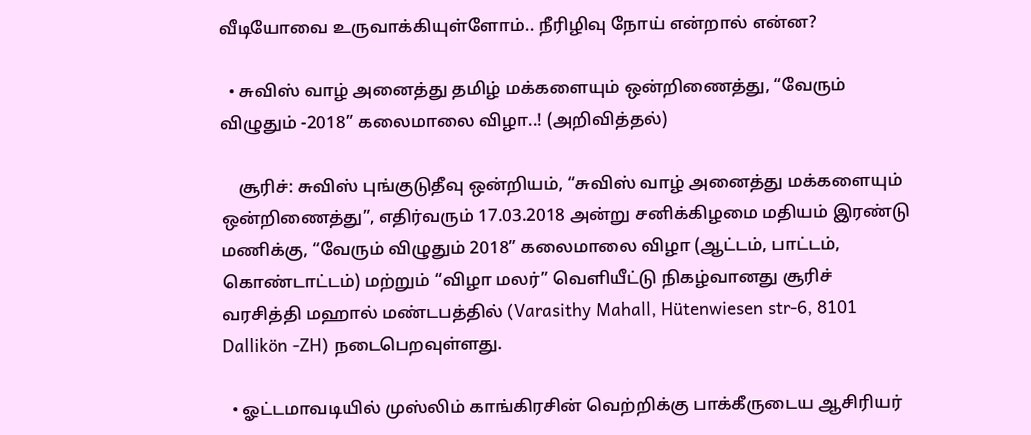வீடியோவை உருவாக்கியுள்ளோம்.. நீரிழிவு நோய் என்றால் என்ன?

  • சுவிஸ் வாழ் அனைத்து தமிழ் மக்களையும் ஒன்றிணைத்து, “வேரும் விழுதும் -2018” கலைமாலை விழா..! (அறிவித்தல்)

    சூரிச்: சுவிஸ் புங்குடுதீவு ஒன்றியம், “சுவிஸ் வாழ் அனைத்து மக்களையும் ஒன்றிணைத்து”, எதிர்வரும் 17.03.2018 அன்று சனிக்கிழமை மதியம் இரண்டு மணிக்கு, “வேரும் விழுதும் 2018” கலைமாலை விழா (ஆட்டம், பாட்டம், கொண்டாட்டம்) மற்றும் “விழா மலர்” வெளியீட்டு நிகழ்வானது சூரிச் வரசித்தி மஹால் மண்டபத்தில் (Varasithy Mahall, Hütenwiesen str-6, 8101 Dallikön -ZH) நடைபெறவுள்ளது.

  • ஓட்டமாவடியில் முஸ்லிம் காங்கிரசின் வெற்றிக்கு பாக்கீருடைய ஆசிரியர்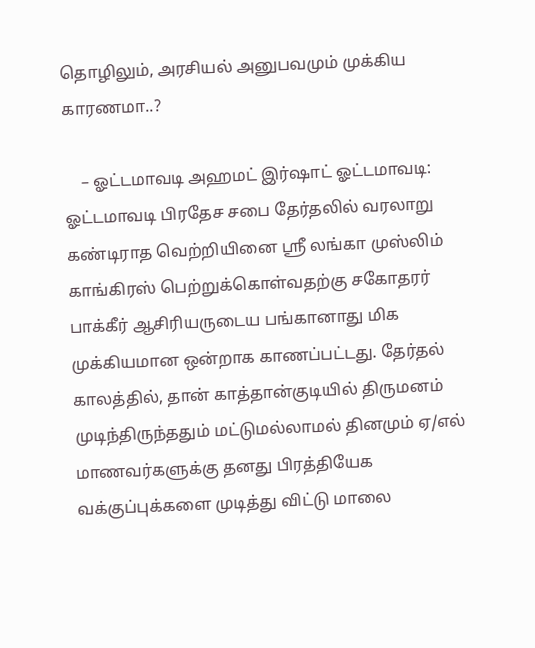தொழிலும், அரசியல் அனுபவமும் முக்கிய காரணமா..?

    – ஓட்டமாவடி அஹமட் இர்ஷாட் ஓட்டமாவடி: ஓட்டமாவடி பிரதேச சபை தேர்தலில் வரலாறு கண்டிராத வெற்றியினை ஸ்ரீ லங்கா முஸ்லிம் காங்கிரஸ் பெற்றுக்கொள்வதற்கு சகோதரர் பாக்கீர் ஆசிரியருடைய பங்கானாது மிக முக்கியமான ஒன்றாக காணப்பட்டது. தேர்தல் காலத்தில், தான் காத்தான்குடியில் திருமனம் முடிந்திருந்ததும் மட்டுமல்லாமல் தினமும் ஏ/எல் மாணவர்களுக்கு தனது பிரத்தியேக வக்குப்புக்களை முடித்து விட்டு மாலை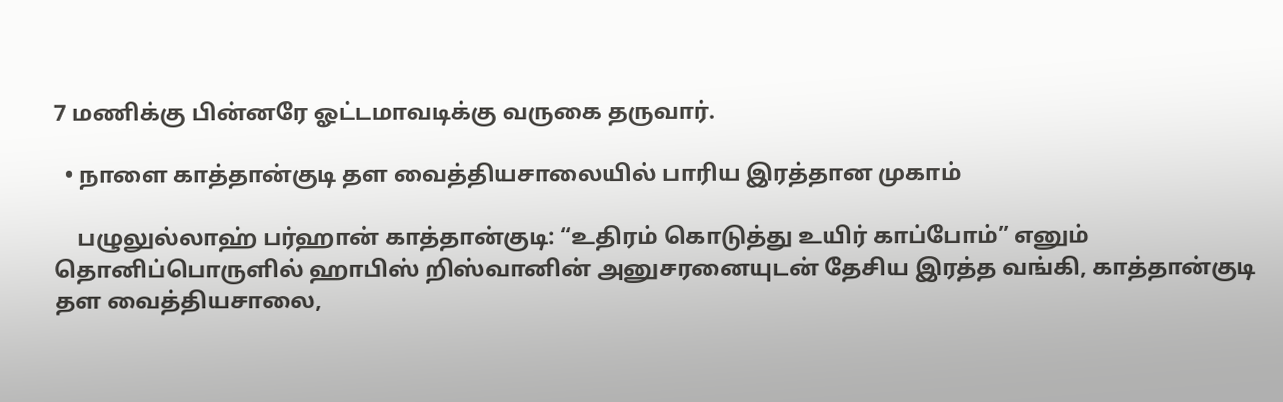7 மணிக்கு பின்னரே ஓட்டமாவடிக்கு வருகை தருவார்.

  • நாளை காத்தான்குடி தள வைத்தியசாலையில் பாரிய இரத்தான முகாம்

    பழுலுல்லாஹ் பர்ஹான் காத்தான்குடி: “உதிரம் கொடுத்து உயிர் காப்போம்” எனும் தொனிப்பொருளில் ஹாபிஸ் றிஸ்வானின் அனுசரனையுடன் தேசிய இரத்த வங்கி, காத்தான்குடி தள வைத்தியசாலை,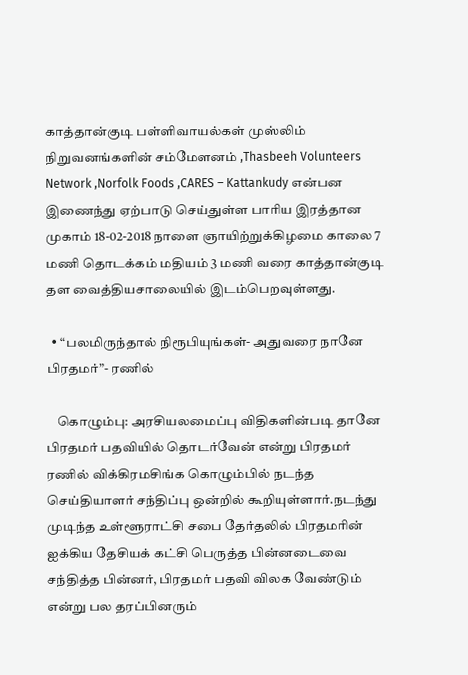காத்தான்குடி பள்ளிவாயல்கள் முஸ்லிம் நிறுவனங்களின் சம்மேளனம் ,Thasbeeh Volunteers Network ,Norfolk Foods ,CARES – Kattankudy என்பன இணைந்து ஏற்பாடு செய்துள்ள பாரிய இரத்தான முகாம் 18-02-2018 நாளை ஞாயிற்றுக்கிழமை காலை 7 மணி தொடக்கம் மதியம் 3 மணி வரை காத்தான்குடி தள வைத்தியசாலையில் இடம்பெறவுள்ளது.

  • “பலமிருந்தால் நிரூபியுங்கள்- அதுவரை நானே பிரதமர்”- ரணில்

    கொழும்பு: அரசியலமைப்பு விதிகளின்படி தானே பிரதமர் பதவியில் தொடர்வேன் என்று பிரதமர் ரணில் விக்கிரமசிங்க கொழும்பில் நடந்த செய்தியாளர் சந்திப்பு ஒன்றில் கூறியுள்ளார்.நடந்து முடிந்த உள்ளூராட்சி சபை தேர்தலில் பிரதமரின் ஐக்கிய தேசியக் கட்சி பெருத்த பின்னடைவை சந்தித்த பின்னர், பிரதமர் பதவி விலக வேண்டும் என்று பல தரப்பினரும்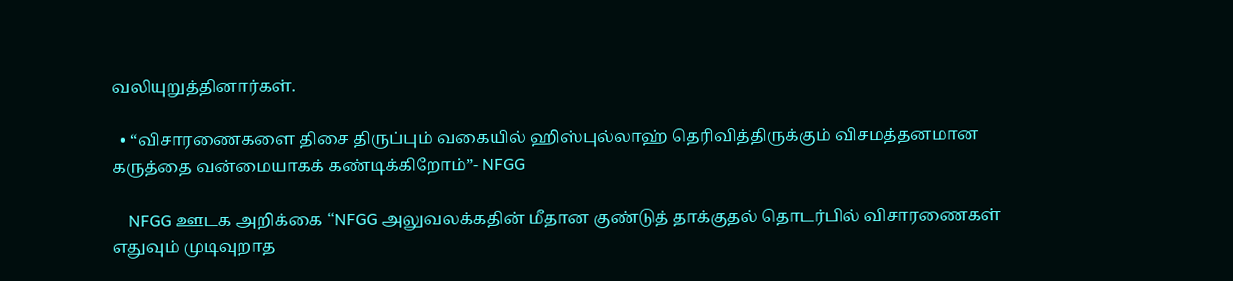வலியுறுத்தினார்கள்.

  • “விசாரணைகளை திசை திருப்பும் வகையில் ஹிஸ்புல்லாஹ் தெரிவித்திருக்கும் விசமத்தனமான கருத்தை வன்மையாகக் கண்டிக்கிறோம்”- NFGG

    NFGG ஊடக அறிக்கை “NFGG அலுவலக்கதின் மீதான குண்டுத் தாக்குதல் தொடர்பில் விசாரணைகள் எதுவும் முடிவுறாத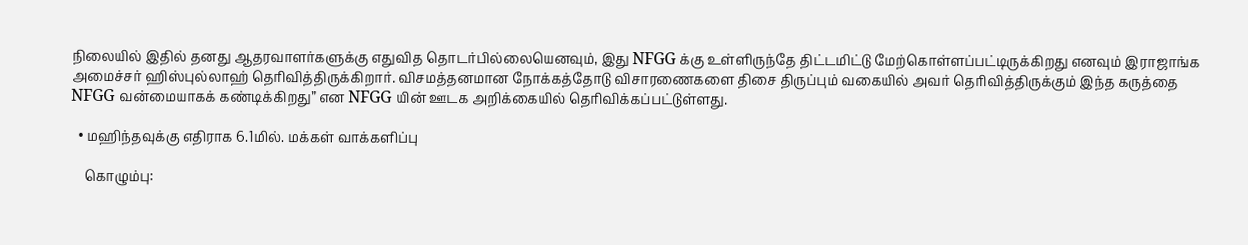நிலையில் இதில் தனது ஆதரவாளர்களுக்கு எதுவித தொடர்பில்லையெனவும், இது NFGG க்கு உள்ளிருந்தே திட்டமிட்டு மேற்கொள்ளப்பட்டிருக்கிறது எனவும் இராஜாங்க அமைச்சர் ஹிஸ்புல்லாஹ் தெரிவித்திருக்கிறார். விசமத்தனமான நோக்கத்தோடு விசாரணைகளை திசை திருப்பும் வகையில் அவர் தெரிவித்திருக்கும் இந்த கருத்தை NFGG வன்மையாகக் கண்டிக்கிறது” என NFGG யின் ஊடக அறிக்கையில் தெரிவிக்கப்பட்டுள்ளது.

  • மஹிந்தவுக்கு எதிராக 6.1மில். மக்கள் வாக்களிப்பு

    கொழும்பு: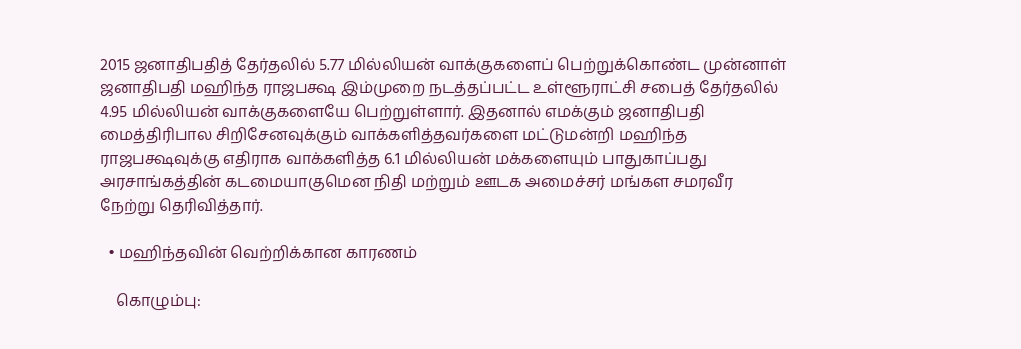2015 ஜனாதிபதித் தேர்தலில் 5.77 மில்லியன் வாக்குகளைப் பெற்றுக்கொண்ட முன்னாள் ஜனாதிபதி மஹிந்த ராஜபக்ஷ இம்முறை நடத்தப்பட்ட உள்ளூராட்சி சபைத் தேர்தலில் 4.95 மில்லியன் வாக்குகளையே பெற்றுள்ளார். இதனால் எமக்கும் ஜனாதிபதி மைத்திரிபால சிறிசேனவுக்கும் வாக்களித்தவர்களை மட்டுமன்றி மஹிந்த ராஜபக்ஷவுக்கு எதிராக வாக்களித்த 6.1 மில்லியன் மக்களையும் பாதுகாப்பது அரசாங்கத்தின் கடமையாகுமென நிதி மற்றும் ஊடக அமைச்சர் மங்கள சமரவீர நேற்று தெரிவித்தார்.

  • மஹிந்தவின் வெற்றிக்கான காரணம்

    கொழும்பு: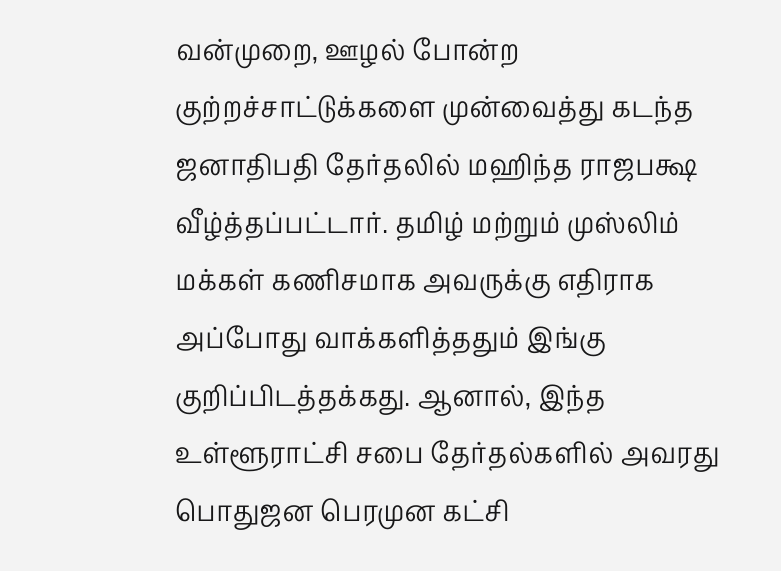வன்முறை, ஊழல் போன்ற குற்றச்சாட்டுக்களை முன்வைத்து கடந்த ஜனாதிபதி தேர்தலில் மஹிந்த ராஜபக்ஷ வீழ்த்தப்பட்டார். தமிழ் மற்றும் முஸ்லிம் மக்கள் கணிசமாக அவருக்கு எதிராக அப்போது வாக்களித்ததும் இங்கு குறிப்பிடத்தக்கது. ஆனால், இந்த உள்ளூராட்சி சபை தேர்தல்களில் அவரது பொதுஜன பெரமுன கட்சி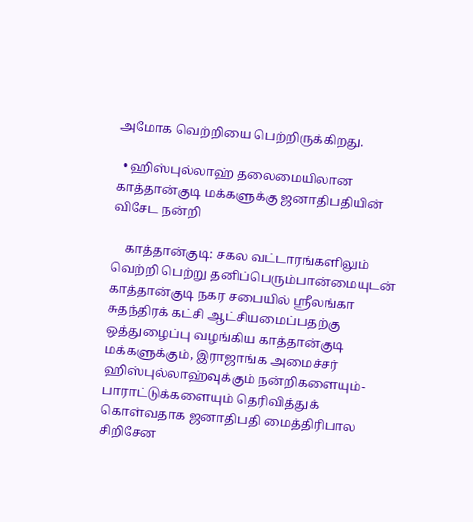அமோக வெற்றியை பெற்றிருக்கிறது.

  • ஹிஸ்புல்லாஹ் தலைமையிலான காத்தான்குடி மக்களுக்கு ஜனாதிபதியின் விசேட நன்றி

    காத்தான்குடி: சகல வட்டாரங்களிலும் வெற்றி பெற்று தனிப்பெரும்பான்மையுடன் காத்தான்குடி நகர சபையில் ஸ்ரீலங்கா சுதந்திரக் கட்சி ஆட்சியமைப்பதற்கு ஒத்துழைப்பு வழங்கிய காத்தான்குடி மக்களுக்கும், இராஜாங்க அமைச்சர் ஹிஸ்புல்லாஹ்வுக்கும் நன்றிகளையும்- பாராட்டுக்களையும் தெரிவித்துக் கொள்வதாக ஜனாதிபதி மைத்திரிபால சிறிசேன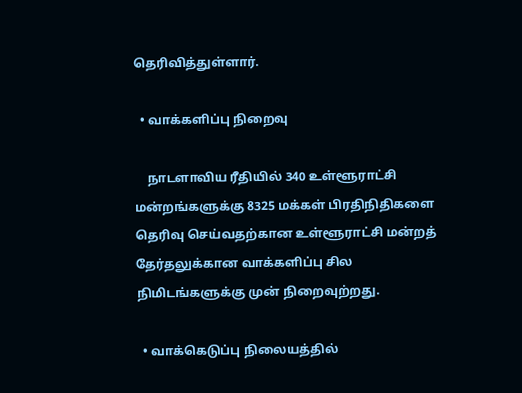தெரிவித்துள்ளார்.

  • வாக்களிப்பு நிறைவு

    நாடளாவிய ரீதியில் 340 உள்ளூராட்சி மன்றங்களுக்கு 8325 மக்கள் பிரதிநிதிகளை தெரிவு செய்வதற்கான உள்ளூராட்சி மன்றத் தேர்தலுக்கான வாக்களிப்பு சில நிமிடங்களுக்கு முன் நிறைவுற்றது.

  • வாக்கெடுப்பு நிலையத்தில்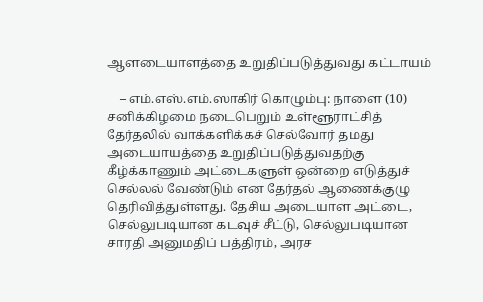ஆளடையாளத்தை உறுதிப்படுத்துவது கட்டாயம்

    – எம்.எஸ்.எம்.ஸாகிர் கொழும்பு: நாளை (10) சனிக்கிழமை நடைபெறும் உள்ளூராட்சித் தேர்தலில் வாக்களிக்கச் செல்வோர் தமது அடையாயத்தை உறுதிப்படுத்துவதற்கு கீழ்க்காணும் அட்டைகளுள் ஒன்றை எடுத்துச் செல்லல் வேண்டும் என தேர்தல் ஆணைக்குழு தெரிவித்துள்ளது. தேசிய அடையாள அட்டை, செல்லுபடியான கடவுச் சீட்டு, செல்லுபடியான சாரதி அனுமதிப் பத்திரம், அரச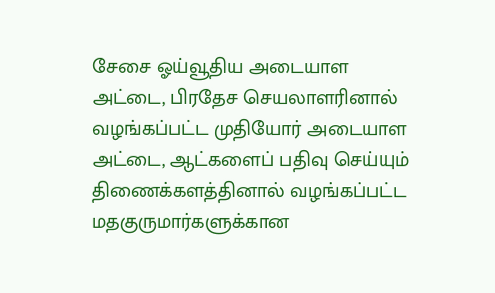சேசை ஓய்வூதிய அடையாள அட்டை, பிரதேச செயலாளரினால் வழங்கப்பட்ட முதியோர் அடையாள அட்டை, ஆட்களைப் பதிவு செய்யும் திணைக்களத்தினால் வழங்கப்பட்ட மதகுருமார்களுக்கான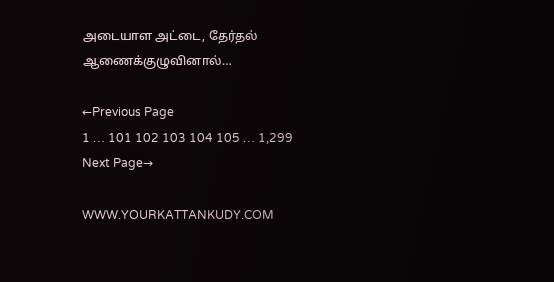அடையாள அட்டை, தேர்தல் ஆணைக்குழுவினால்…

←Previous Page
1 … 101 102 103 104 105 … 1,299
Next Page→

WWW.YOURKATTANKUDY.COM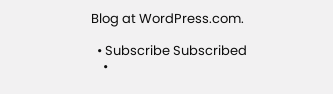Blog at WordPress.com.

  • Subscribe Subscribed
    •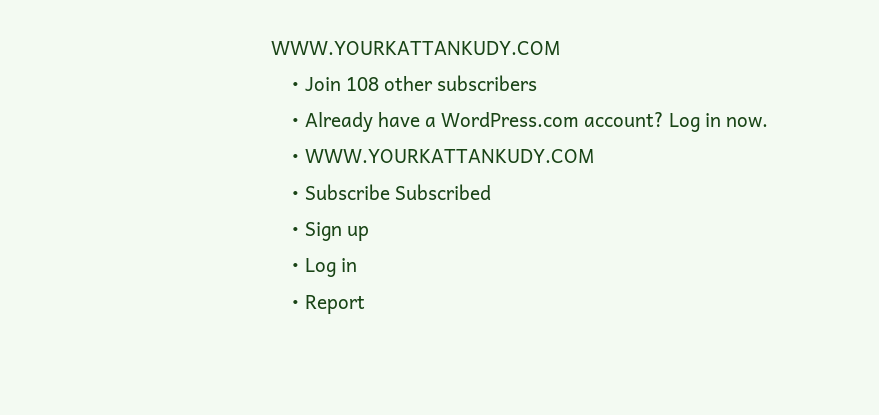WWW.YOURKATTANKUDY.COM
    • Join 108 other subscribers
    • Already have a WordPress.com account? Log in now.
    • WWW.YOURKATTANKUDY.COM
    • Subscribe Subscribed
    • Sign up
    • Log in
    • Report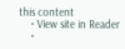this content
    • View site in Reader
    •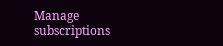Manage subscriptions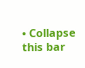• Collapse this bar